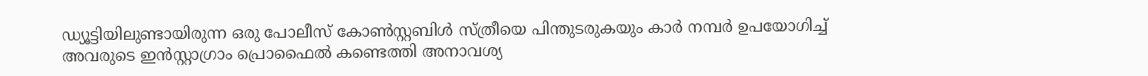ഡ്യൂട്ടിയിലുണ്ടായിരുന്ന ഒരു പോലീസ് കോൺസ്റ്റബിൾ സ്ത്രീയെ പിന്തുടരുകയും കാർ നമ്പർ ഉപയോഗിച്ച് അവരുടെ ഇൻസ്റ്റാഗ്രാം പ്രൊഫൈൽ കണ്ടെത്തി അനാവശ്യ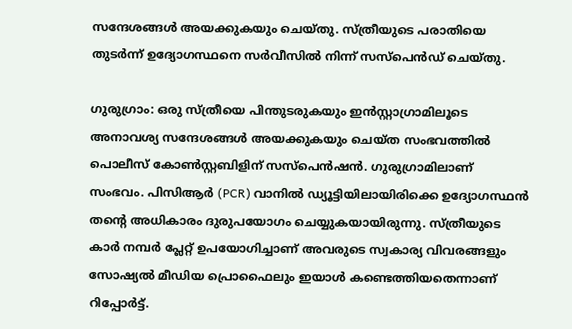സന്ദേശങ്ങൾ അയക്കുകയും ചെയ്തു. സ്ത്രീയുടെ പരാതിയെ തുടർന്ന് ഉദ്യോഗസ്ഥനെ സർവീസിൽ നിന്ന് സസ്പെൻഡ് ചെയ്തു.

ഗുരുഗ്രാം: ഒരു സ്ത്രീയെ പിന്തുടരുകയും ഇൻസ്റ്റാഗ്രാമിലൂടെ അനാവശ്യ സന്ദേശങ്ങൾ അയക്കുകയും ചെയ്ത സംഭവത്തിൽ പൊലീസ് കോൺസ്റ്റബിളിന് സസ്പെൻഷൻ. ഗുരുഗ്രാമിലാണ് സംഭവം. പിസിആർ (PCR) വാനിൽ ഡ്യൂട്ടിയിലായിരിക്കെ ഉദ്യോഗസ്ഥൻ തന്‍റെ അധികാരം ദുരുപയോഗം ചെയ്യുകയായിരുന്നു. സ്ത്രീയുടെ കാർ നമ്പർ പ്ലേറ്റ് ഉപയോഗിച്ചാണ് അവരുടെ സ്വകാര്യ വിവരങ്ങളും സോഷ്യൽ മീഡിയ പ്രൊഫൈലും ഇയാൾ കണ്ടെത്തിയതെന്നാണ് റിപ്പോർട്ട്.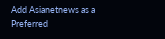Add Asianetnews as a Preferred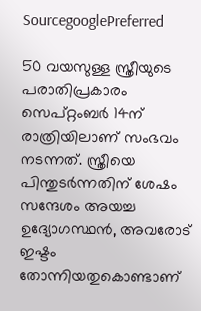SourcegooglePreferred

50 വയസുള്ള സ്ത്രീയുടെ പരാതിപ്രകാരം സെപ്റ്റംബർ 14ന് രാത്രിയിലാണ് സംഭവം നടന്നത്. സ്ത്രീയെ പിന്തുടർന്നതിന് ശേഷം സന്ദേശം അയച്ച ഉദ്യോഗസ്ഥൻ, അവരോട് ഇഷ്ടം തോന്നിയതുകൊണ്ടാണ്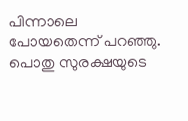പിന്നാലെ പോയതെന്ന് പറഞ്ഞു. പൊതു സുരക്ഷയുടെ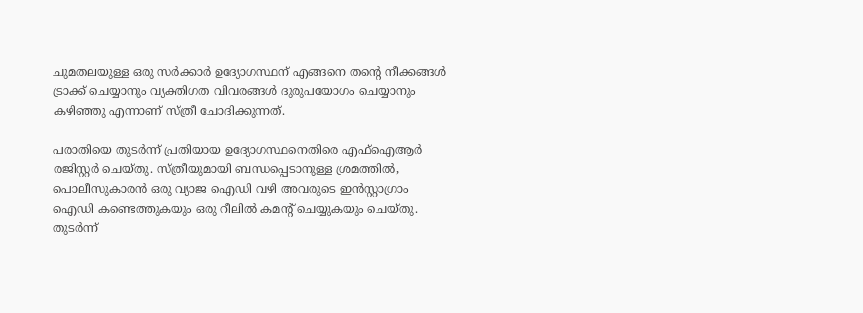ചുമതലയുള്ള ഒരു സർക്കാർ ഉദ്യോഗസ്ഥന് എങ്ങനെ തന്‍റെ നീക്കങ്ങൾ ട്രാക്ക് ചെയ്യാനും വ്യക്തിഗത വിവരങ്ങൾ ദുരുപയോഗം ചെയ്യാനും കഴിഞ്ഞു എന്നാണ് സ്ത്രീ ചോദിക്കുന്നത്.

പരാതിയെ തുടർന്ന് പ്രതിയായ ഉദ്യോഗസ്ഥനെതിരെ എഫ്ഐആർ രജിസ്റ്റർ ചെയ്തു. സ്ത്രീയുമായി ബന്ധപ്പെടാനുള്ള ശ്രമത്തിൽ, പൊലീസുകാരൻ ഒരു വ്യാജ ഐഡി വഴി അവരുടെ ഇൻസ്റ്റാഗ്രാം ഐഡി കണ്ടെത്തുകയും ഒരു റീലിൽ കമന്‍റ് ചെയ്യുകയും ചെയ്തു. തുടർന്ന്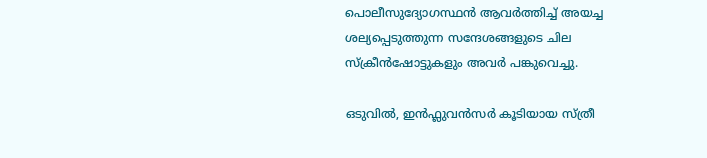പൊലീസുദ്യോഗസ്ഥൻ ആവർത്തിച്ച് അയച്ച ശല്യപ്പെടുത്തുന്ന സന്ദേശങ്ങളുടെ ചില സ്ക്രീൻഷോട്ടുകളും അവർ പങ്കുവെച്ചു.

ഒടുവിൽ, ഇൻഫ്ലുവൻസർ കൂടിയായ സ്ത്രീ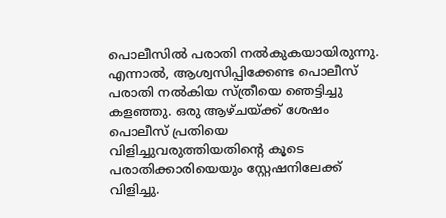പൊലീസിൽ പരാതി നൽകുകയായിരുന്നു. എന്നാൽ, ആശ്വസിപ്പിക്കേണ്ട പൊലീസ് പരാതി നൽകിയ സ്ത്രീയെ ഞെട്ടിച്ചു കളഞ്ഞു. ഒരു ആഴ്ചയ്ക്ക് ശേഷം പൊലീസ് പ്രതിയെ വിളിച്ചുവരുത്തിയതിന്‍റെ കൂടെ പരാതിക്കാരിയെയും സ്റ്റേഷനിലേക്ക് വിളിച്ചു.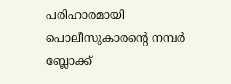പരിഹാരമായി പൊലീസുകാരന്‍റെ നമ്പർ ബ്ലോക്ക്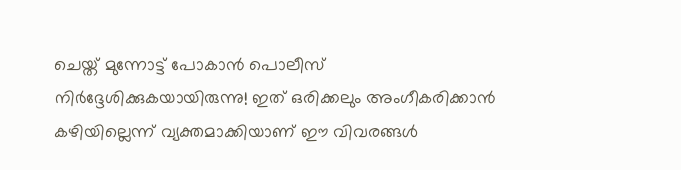ചെയ്ത് മുന്നോട്ട് പോകാൻ പൊലീസ് നിർദ്ദേശിക്കുകയായിരുന്നു! ഇത് ഒരിക്കലും അംഗീകരിക്കാൻ കഴിയില്ലെന്ന് വ്യക്തമാക്കിയാണ് ഈ വിവരങ്ങൾ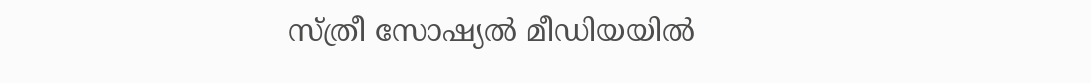സ്ത്രീ സോഷ്യൽ മീഡിയയിൽ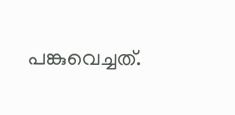പങ്കുവെച്ചത്.